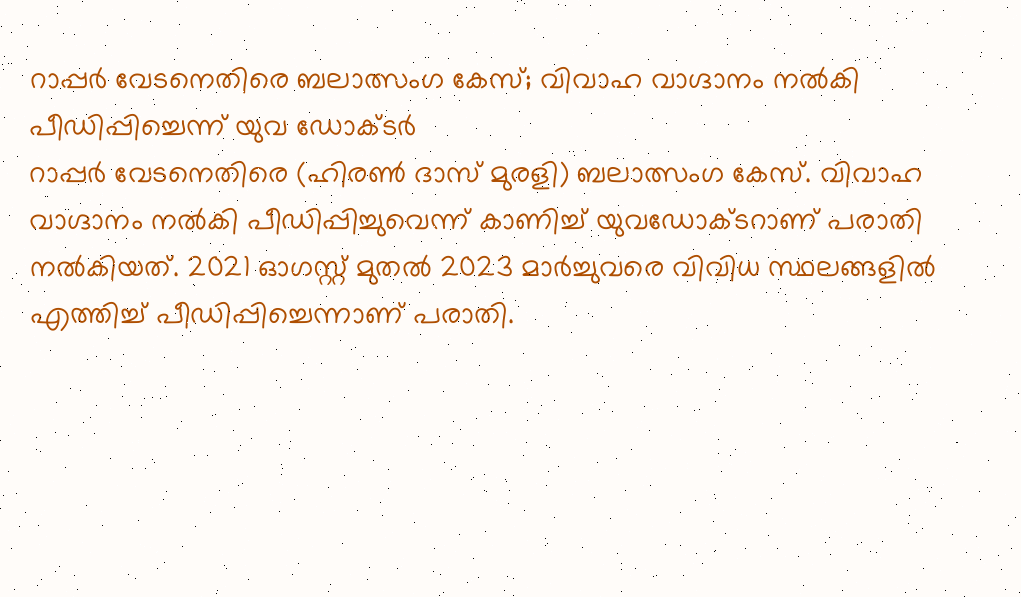റാപ്പർ വേടനെതിരെ ബലാത്സംഗ കേസ്; വിവാഹ വാഗ്ദാനം നൽകി പീഡിപ്പിച്ചെന്ന് യുവ ഡോക്ടർ
റാപ്പർ വേടനെതിരെ (ഹിരൺ ദാസ് മുരളി) ബലാത്സംഗ കേസ്. വിവാഹ വാഗ്ദാനം നൽകി പീഡിപ്പിച്ചുവെന്ന് കാണിച്ച് യുവഡോക്ടറാണ് പരാതി നൽകിയത്. 2021 ഓഗസ്റ്റ് മുതൽ 2023 മാർച്ചുവരെ വിവിധ സ്ഥലങ്ങളിൽ എത്തിച്ച് പീഡിപ്പിച്ചെന്നാണ് പരാതി.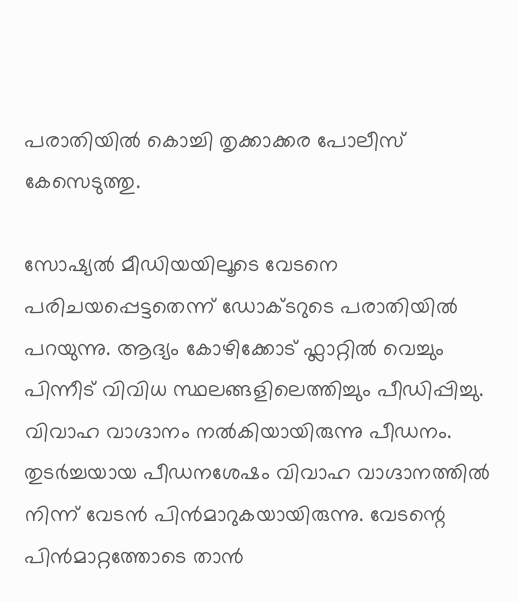പരാതിയിൽ കൊച്ചി തൃക്കാക്കര പോലീസ് കേസെടുത്തു.

സോഷ്യൽ മീഡിയയിലൂടെ വേടനെ പരിചയപ്പെട്ടതെന്ന് ഡോക്ടറുടെ പരാതിയിൽ പറയുന്നു. ആദ്യം കോഴിക്കോട് ഫ്ലാറ്റിൽ വെച്ചും പിന്നീട് വിവിധ സ്ഥലങ്ങളിലെത്തിച്ചും പീഡിപ്പിച്ചു. വിവാഹ വാഗ്ദാനം നൽകിയായിരുന്നു പീഡനം. തുടർച്ചയായ പീഡനശേഷം വിവാഹ വാഗ്ദാനത്തിൽ നിന്ന് വേടൻ പിൻമാറുകയായിരുന്നു. വേടന്റെ പിൻമാറ്റത്തോടെ താൻ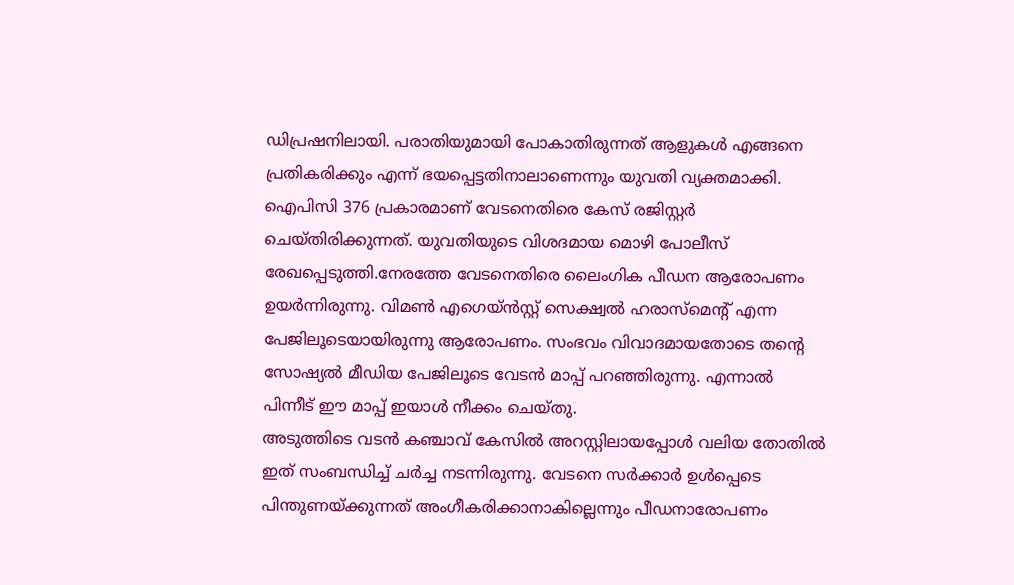ഡിപ്രഷനിലായി. പരാതിയുമായി പോകാതിരുന്നത് ആളുകൾ എങ്ങനെ പ്രതികരിക്കും എന്ന് ഭയപ്പെട്ടതിനാലാണെന്നും യുവതി വ്യക്തമാക്കി.
ഐപിസി 376 പ്രകാരമാണ് വേടനെതിരെ കേസ് രജിസ്റ്റർ ചെയ്തിരിക്കുന്നത്. യുവതിയുടെ വിശദമായ മൊഴി പോലീസ് രേഖപ്പെടുത്തി.നേരത്തേ വേടനെതിരെ ലൈംഗിക പീഡന ആരോപണം ഉയർന്നിരുന്നു. വിമൺ എഗെയ്ൻസ്റ്റ് സെക്ഷ്വൽ ഹരാസ്മെന്റ് എന്ന പേജിലൂടെയായിരുന്നു ആരോപണം. സംഭവം വിവാദമായതോടെ തന്റെ സോഷ്യൽ മീഡിയ പേജിലൂടെ വേടൻ മാപ്പ് പറഞ്ഞിരുന്നു. എന്നാൽ പിന്നീട് ഈ മാപ്പ് ഇയാൾ നീക്കം ചെയ്തു.
അടുത്തിടെ വടൻ കഞ്ചാവ് കേസിൽ അറസ്റ്റിലായപ്പോൾ വലിയ തോതിൽ ഇത് സംബന്ധിച്ച് ചർച്ച നടന്നിരുന്നു. വേടനെ സർക്കാർ ഉൾപ്പെടെ പിന്തുണയ്ക്കുന്നത് അംഗീകരിക്കാനാകില്ലെന്നും പീഡനാരോപണം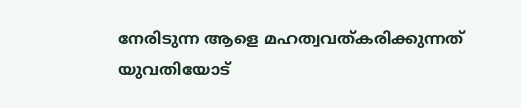നേരിടുന്ന ആളെ മഹത്വവത്കരിക്കുന്നത് യുവതിയോട്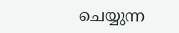ചെയ്യുന്ന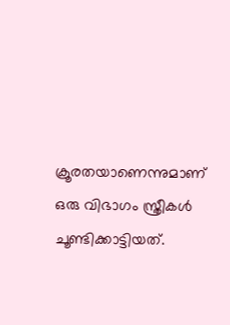ക്രൂരതയാണെന്നുമാണ് ഒരു വിഭാഗം സ്ത്രീകൾ ചൂണ്ടിക്കാട്ടിയത്.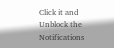Click it and Unblock the Notifications